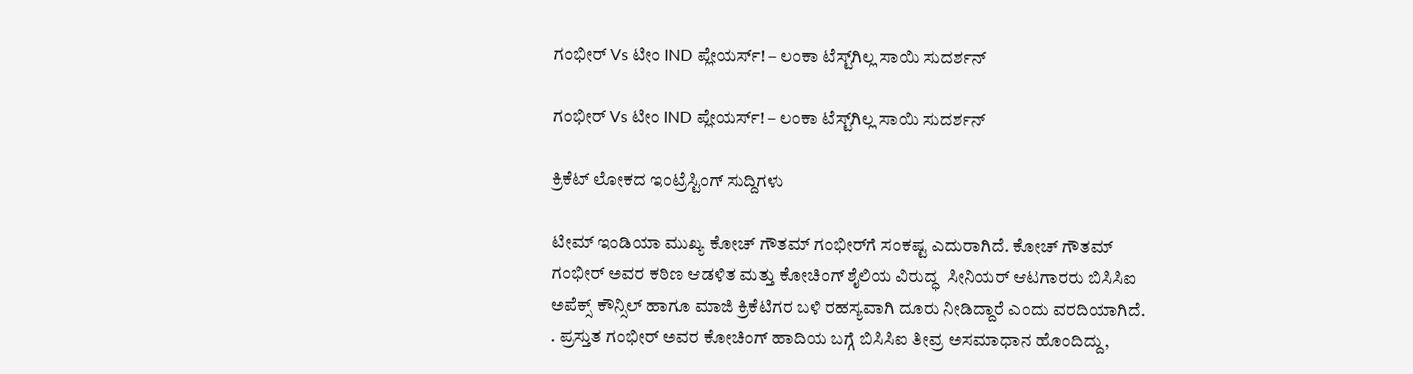ಗಂಭೀರ್ Vs ಟೀಂ IND ಪ್ಲೇಯರ್ಸ್! – ಲಂಕಾ ಟೆಸ್ಟ್‌ಗಿಲ್ಲ ಸಾಯಿ ಸುದರ್ಶನ್

ಗಂಭೀರ್ Vs ಟೀಂ IND ಪ್ಲೇಯರ್ಸ್! – ಲಂಕಾ ಟೆಸ್ಟ್‌ಗಿಲ್ಲ ಸಾಯಿ ಸುದರ್ಶನ್

ಕ್ರಿಕೆಟ್ ಲೋಕದ ಇಂಟ್ರೆಸ್ಟಿಂಗ್ ಸುದ್ದಿಗಳು

ಟೀಮ್ ಇಂಡಿಯಾ ಮುಖ್ಯ ಕೋಚ್ ಗೌತಮ್ ಗಂಭೀರ್‌ಗೆ ಸಂಕಷ್ಟ ಎದುರಾಗಿದೆ. ಕೋಚ್ ಗೌತಮ್ ಗಂಭೀರ್ ಅವರ ಕಠಿಣ ಆಡಳಿತ ಮತ್ತು ಕೋಚಿಂಗ್ ಶೈಲಿಯ ವಿರುದ್ಧ  ಸೀನಿಯರ್ ಆಟಗಾರರು ಬಿಸಿಸಿಐ ಅಪೆಕ್ಸ್ ಕೌನ್ಸಿಲ್ ಹಾಗೂ ಮಾಜಿ ಕ್ರಿಕೆಟಿಗರ ಬಳಿ ರಹಸ್ಯವಾಗಿ ದೂರು ನೀಡಿದ್ದಾರೆ ಎಂದು ವರದಿಯಾಗಿದೆ.  . ಪ್ರಸ್ತುತ ಗಂಭೀರ್ ಅವರ ಕೋಚಿಂಗ್ ಹಾದಿಯ ಬಗ್ಗೆ ಬಿಸಿಸಿಐ ತೀವ್ರ ಅಸಮಾಧಾನ ಹೊಂದಿದ್ದು,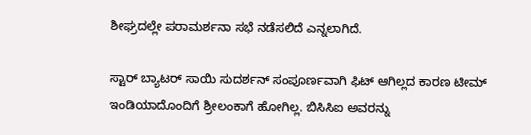ಶೀಘ್ರದಲ್ಲೇ ಪರಾಮರ್ಶನಾ ಸಭೆ ನಡೆಸಲಿದೆ ಎನ್ನಲಾಗಿದೆ.

ಸ್ಟಾರ್ ಬ್ಯಾಟರ್ ಸಾಯಿ ಸುದರ್ಶನ್ ಸಂಪೂರ್ಣವಾಗಿ ಫಿಟ್ ಆಗಿಲ್ಲದ ಕಾರಣ ಟೀಮ್ ಇಂಡಿಯಾದೊಂದಿಗೆ ಶ್ರೀಲಂಕಾಗೆ ಹೋಗಿಲ್ಲ. ಬಿಸಿಸಿಐ ಅವರನ್ನು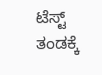ಟೆಸ್ಟ್ ತಂಡಕ್ಕೆ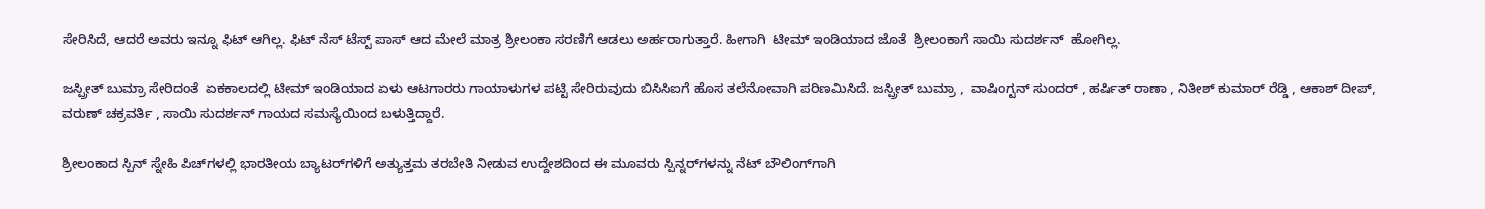ಸೇರಿಸಿದೆ, ಆದರೆ ಅವರು ಇನ್ನೂ ಫಿಟ್ ಆಗಿಲ್ಲ. ಫಿಟ್ ನೆಸ್ ಟೆಸ್ಟ್ ಪಾಸ್ ಆದ ಮೇಲೆ ಮಾತ್ರ ಶ್ರೀಲಂಕಾ ಸರಣಿಗೆ ಆಡಲು ಅರ್ಹರಾಗುತ್ತಾರೆ. ಹೀಗಾಗಿ  ಟೀಮ್ ಇಂಡಿಯಾದ ಜೊತೆ  ಶ್ರೀಲಂಕಾಗೆ ಸಾಯಿ ಸುದರ್ಶನ್  ಹೋಗಿಲ್ಲ.

ಜಸ್ಪ್ರೀತ್ ಬುಮ್ರಾ ಸೇರಿದಂತೆ  ಏಕಕಾಲದಲ್ಲಿ ಟೀಮ್ ಇಂಡಿಯಾದ ಏಳು ಆಟಗಾರರು ಗಾಯಾಳುಗಳ ಪಟ್ಟಿ ಸೇರಿರುವುದು ಬಿಸಿಸಿಐಗೆ ಹೊಸ ತಲೆನೋವಾಗಿ ಪರಿಣಮಿಸಿದೆ. ಜಸ್ಪ್ರೀತ್ ಬುಮ್ರಾ ,  ವಾಷಿಂಗ್ಟನ್ ಸುಂದರ್ , ಹರ್ಷಿತ್ ರಾಣಾ , ನಿತೀಶ್ ಕುಮಾರ್ ರೆಡ್ಡಿ , ಆಕಾಶ್ ದೀಪ್, ವರುಣ್ ಚಕ್ರವರ್ತಿ , ಸಾಯಿ ಸುದರ್ಶನ್ ಗಾಯದ ಸಮಸ್ಯೆಯಿಂದ ಬಳುತ್ತಿದ್ದಾರೆ.

ಶ್ರೀಲಂಕಾದ ಸ್ಪಿನ್ ಸ್ನೇಹಿ ಪಿಚ್‌ಗಳಲ್ಲಿ ಭಾರತೀಯ ಬ್ಯಾಟರ್‌ಗಳಿಗೆ ಅತ್ಯುತ್ತಮ ತರಬೇತಿ ನೀಡುವ ಉದ್ದೇಶದಿಂದ ಈ ಮೂವರು ಸ್ಪಿನ್ನರ್‌ಗಳನ್ನು ನೆಟ್ ಬೌಲಿಂಗ್‌ಗಾಗಿ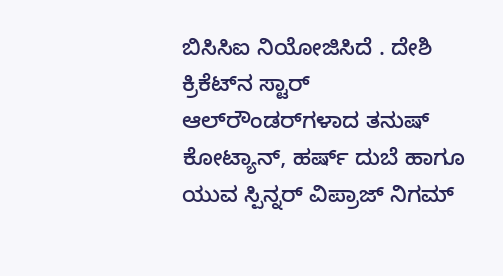ಬಿಸಿಸಿಐ ನಿಯೋಜಿಸಿದೆ . ದೇಶಿ ಕ್ರಿಕೆಟ್‌ನ ಸ್ಟಾರ್ ಆಲ್‌ರೌಂಡರ್‌ಗಳಾದ ತನುಷ್ ಕೋಟ್ಯಾನ್, ಹರ್ಷ್ ದುಬೆ ಹಾಗೂ ಯುವ ಸ್ಪಿನ್ನರ್ ವಿಪ್ರಾಜ್ ನಿಗಮ್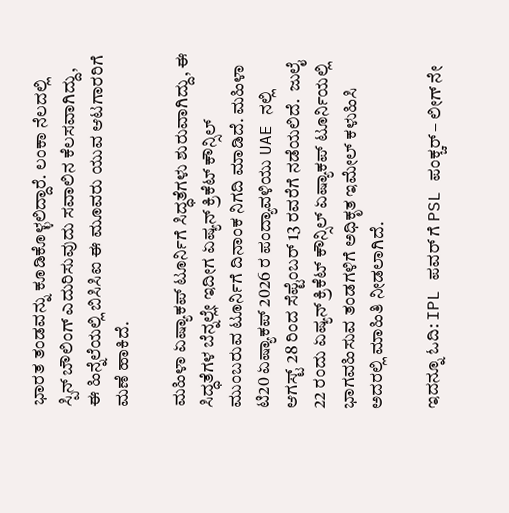ಭಾರತ ತಂಡವನ್ನು ಕೂಡಿಕೊಳ್ಳಲಿದ್ದಾರೆ. ಲಂಕಾ ನೆಲದಲ್ಲಿ ಸ್ಪಿನ್ ಬೌಲಿಂಗ್ ಎದುರಿಸುವುದು ಸವಾಲಿನ ಕೆಲಸವಾಗಿದ್ದು, ಈ ಹಿನ್ನೆಲೆಯಲ್ಲಿ ಬಿಸಿಸಿಐ ಈ ಮೂವರು ಯುವ ಆಟಗಾರರಿಗೆ ಮಣೆ ಹಾಕಿದೆ.

ಮಹಿಳಾ ಏಷ್ಯಾಕಪ್ ಟೂರ್ನಿಗೆ ಸಿದ್ಧತೆಗಳು ಶುರುವಾಗಿದ್ದು, ಈ ಸಿದ್ಧತೆಗಳ ಬೆನ್ನಲ್ಲೇ ಇದೀಗ ಏಷ್ಯನ್ ಕ್ರಿಕೆಟ್ ಕೌನ್ಸಿಲ್ ಮುಂಬರುವ ಟೂರ್ನಿಗೆ ದಿನಾಂಕ ನಿಗದಿ ಮಾಡಿದೆ. ಮಹಿಳಾ ಟಿ20 ಏಷ್ಯಾಕಪ್ 2026 ರ ಪಂದ್ಯಾವಳಿಯು UAE ನಲ್ಲಿ ಆಗಸ್ಟ್ 28 ರಿಂದ ಸೆಪ್ಟೆಂಬರ್ 13 ರವರೆಗೆ ನಡೆಯಲಿದೆ.  ಜುಲೈ 22 ರಂದು ಏಷ್ಯನ್ ಕ್ರಿಕೆಟ್ ಕೌನ್ಸಿಲ್ ಏಷ್ಯಾಕಪ್ ಟೂರ್ನಿಯಲ್ಲಿ ಭಾಗವಹಿಸುವ ತಂಡಗಳಿಗೆ ಅಧಿಕೃತ ಇಮೇಲ್ ಕಳುಹಿಸಿ ಅದರಲ್ಲಿ ಮಾಹಿತಿ ನೀಡಲಾಗಿದೆ.

ಇದನ್ನೂ ಓದಿ: IPL ಪವರ್ ಗೆ PSL ಪಂಕ್ಚರ್ – ಲೀಗ್ ನೇ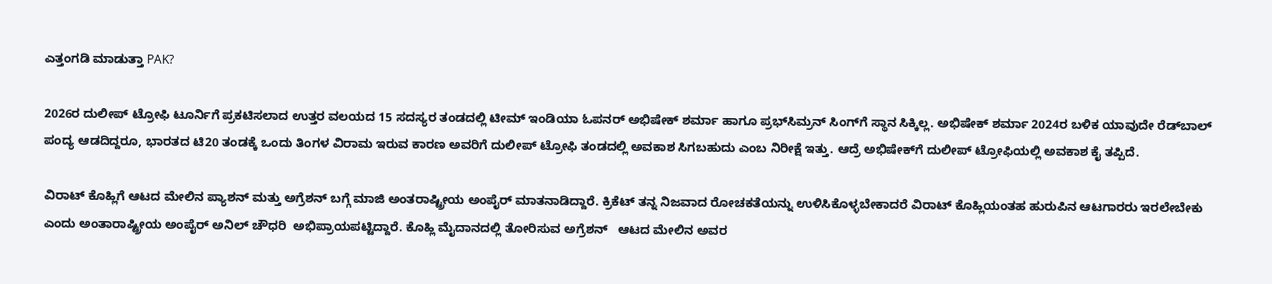ಎತ್ತಂಗಡಿ ಮಾಡುತ್ತಾ PAK?

2026ರ ದುಲೀಪ್ ಟ್ರೋಫಿ ಟೂರ್ನಿಗೆ ಪ್ರಕಟಿಸಲಾದ ಉತ್ತರ ವಲಯದ 15 ಸದಸ್ಯರ ತಂಡದಲ್ಲಿ ಟೀಮ್‌ ಇಂಡಿಯಾ ಓಪನರ್‌ ಅಭಿಷೇಕ್ ಶರ್ಮಾ ಹಾಗೂ ಪ್ರಭ್‌ಸಿಮ್ರನ್ ಸಿಂಗ್‌ಗೆ ಸ್ಥಾನ ಸಿಕ್ಕಿಲ್ಲ. ಅಭಿಷೇಕ್ ಶರ್ಮಾ 2024ರ ಬಳಿಕ ಯಾವುದೇ ರೆಡ್‌ಬಾಲ್ ಪಂದ್ಯ ಆಡದಿದ್ದರೂ, ಭಾರತದ ಟಿ20 ತಂಡಕ್ಕೆ ಒಂದು ತಿಂಗಳ ವಿರಾಮ ಇರುವ ಕಾರಣ ಅವರಿಗೆ ದುಲೀಪ್ ಟ್ರೋಫಿ ತಂಡದಲ್ಲಿ ಅವಕಾಶ ಸಿಗಬಹುದು ಎಂಬ ನಿರೀಕ್ಷೆ ಇತ್ತು. ಆದ್ರೆ ಅಭಿಷೇಕ್‌ಗೆ ದುಲೀಪ್ ಟ್ರೋಫಿಯಲ್ಲಿ ಅವಕಾಶ ಕೈ ತಪ್ಪಿದೆ.

ವಿರಾಟ್ ಕೊಹ್ಲಿಗೆ ಆಟದ ಮೇಲಿನ ಪ್ಯಾಶನ್ ಮತ್ತು ಅಗ್ರೆಶನ್ ಬಗ್ಗೆ ಮಾಜಿ ಅಂತರಾಷ್ಟ್ರೀಯ ಅಂಪೈರ್ ಮಾತನಾಡಿದ್ದಾರೆ. ಕ್ರಿಕೆಟ್ ತನ್ನ ನಿಜವಾದ ರೋಚಕತೆಯನ್ನು ಉಳಿಸಿಕೊಳ್ಳಬೇಕಾದರೆ ವಿರಾಟ್ ಕೊಹ್ಲಿಯಂತಹ ಹುರುಪಿನ ಆಟಗಾರರು ಇರಲೇಬೇಕು ಎಂದು ಅಂತಾರಾಷ್ಟ್ರೀಯ ಅಂಪೈರ್ ಅನಿಲ್ ಚೌಧರಿ  ಅಭಿಪ್ರಾಯಪಟ್ಟಿದ್ದಾರೆ. ಕೊಹ್ಲಿ ಮೈದಾನದಲ್ಲಿ ತೋರಿಸುವ ಅಗ್ರೆಶನ್   ಆಟದ ಮೇಲಿನ ಅವರ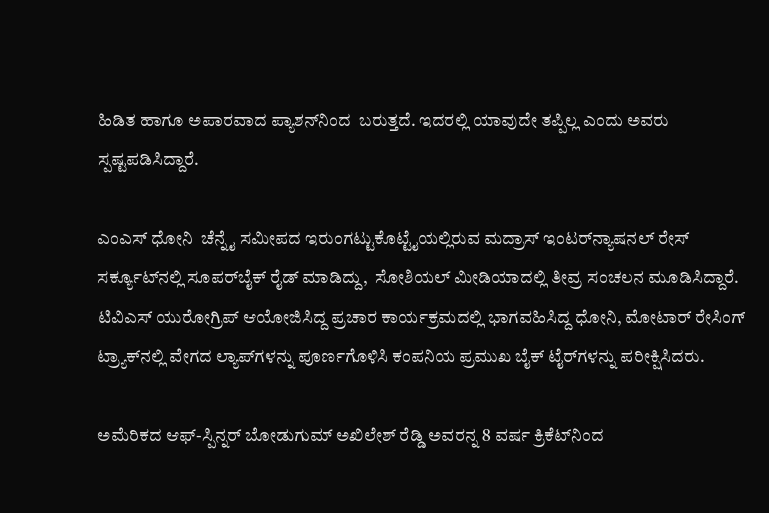ಹಿಡಿತ ಹಾಗೂ ಅಪಾರವಾದ ಪ್ಯಾಶನ್‌ನಿಂದ  ಬರುತ್ತದೆ. ಇದರಲ್ಲಿ ಯಾವುದೇ ತಪ್ಪಿಲ್ಲ ಎಂದು ಅವರು ಸ್ಪಷ್ಟಪಡಿಸಿದ್ದಾರೆ.

ಎಂಎಸ್ ಧೋನಿ  ಚೆನ್ನೈ ಸಮೀಪದ ಇರುಂಗಟ್ಟುಕೊಟ್ಟೈಯಲ್ಲಿರುವ ಮದ್ರಾಸ್ ಇಂಟರ್‌ನ್ಯಾಷನಲ್ ರೇಸ್‌ ಸರ್ಕ್ಯೂಟ್‌ನಲ್ಲಿ ಸೂಪರ್‌ಬೈಕ್ ರೈಡ್‌ ಮಾಡಿದ್ದು,  ಸೋಶಿಯಲ್‌ ಮೀಡಿಯಾದಲ್ಲಿ ತೀವ್ರ ಸಂಚಲನ ಮೂಡಿಸಿದ್ದಾರೆ. ಟಿವಿಎಸ್ ಯುರೋಗ್ರಿಪ್ ಆಯೋಜಿಸಿದ್ದ ಪ್ರಚಾರ ಕಾರ್ಯಕ್ರಮದಲ್ಲಿ ಭಾಗವಹಿಸಿದ್ದ ಧೋನಿ, ಮೋಟಾರ್ ರೇಸಿಂಗ್ ಟ್ರ್ಯಾಕ್‌ನಲ್ಲಿ ವೇಗದ ಲ್ಯಾಪ್‌ಗಳನ್ನು ಪೂರ್ಣಗೊಳಿಸಿ ಕಂಪನಿಯ ಪ್ರಮುಖ ಬೈಕ್ ಟೈರ್‌ಗಳನ್ನು ಪರೀಕ್ಷಿಸಿದರು.

ಅಮೆರಿಕದ ಆಫ್-ಸ್ಪಿನ್ನರ್ ಬೋಡುಗುಮ್ ಅಖಿಲೇಶ್ ರೆಡ್ಡಿ ಅವರನ್ನ 8 ವರ್ಷ ಕ್ರಿಕೆಟ್‌ನಿಂದ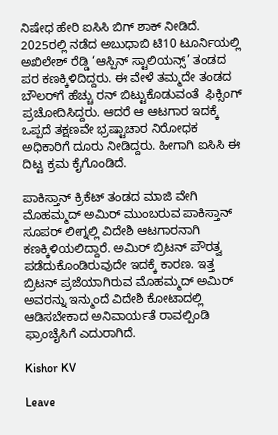ನಿಷೇಧ ಹೇರಿ ಐಸಿಸಿ ಬಿಗ್‌ ಶಾಕ್ ನೀಡಿದೆ. 2025ರಲ್ಲಿ ನಡೆದ ಅಬುಧಾಬಿ ಟಿ10 ಟೂರ್ನಿಯಲ್ಲಿ ಅಖಿಲೇಶ್ ರೆಡ್ಡಿ ‘ಆಸ್ಪಿನ್ ಸ್ಟಾಲಿಯನ್ಸ್’ ತಂಡದ ಪರ ಕಣಕ್ಕಿಳಿದಿದ್ದರು. ಈ ವೇಳೆ ತಮ್ಮದೇ ತಂಡದ ಬೌಲರ್‌ಗೆ ಹೆಚ್ಚು ರನ್ ಬಿಟ್ಟುಕೊಡುವಂತೆ  ಫಿಕ್ಸಿಂಗ್ ಪ್ರಚೋದಿಸಿದ್ದರು. ಆದರೆ ಆ ಆಟಗಾರ ಇದಕ್ಕೆ ಒಪ್ಪದೆ ತಕ್ಷಣವೇ ಭ್ರಷ್ಟಾಚಾರ ನಿರೋಧಕ ಅಧಿಕಾರಿಗೆ ದೂರು ನೀಡಿದ್ದರು. ಹೀಗಾಗಿ ಐಸಿಸಿ ಈ ದಿಟ್ಟ ಕ್ರಮ ಕೈಗೊಂಡಿದೆ.

ಪಾಕಿಸ್ತಾನ್ ಕ್ರಿಕೆಟ್ ತಂಡದ ಮಾಜಿ ವೇಗಿ ಮೊಹಮ್ಮದ್ ಅಮಿರ್ ಮುಂಬರುವ ಪಾಕಿಸ್ತಾನ್ ಸೂಪರ್ ಲೀಗ್ನಲ್ಲಿ ವಿದೇಶಿ ಆಟಗಾರನಾಗಿ ಕಣಕ್ಕಿಳಿಯಲಿದ್ದಾರೆ. ಅಮಿರ್ ಬ್ರಿಟನ್ ಪೌರತ್ವ ಪಡೆದುಕೊಂಡಿರುವುದೇ ಇದಕ್ಕೆ ಕಾರಣ. ಇತ್ತ ಬ್ರಿಟನ್ ಪ್ರಜೆಯಾಗಿರುವ ಮೊಹಮ್ಮದ್ ಅಮಿರ್ ಅವರನ್ನು ಇನ್ಮುಂದೆ ವಿದೇಶಿ ಕೋಟಾದಲ್ಲಿ ಆಡಿಸಬೇಕಾದ ಅನಿವಾರ್ಯತೆ ರಾವಲ್ಪಿಂಡಿ ಫ್ರಾಂಚೈಸಿಗೆ ಎದುರಾಗಿದೆ.

Kishor KV

Leave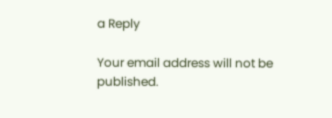a Reply

Your email address will not be published.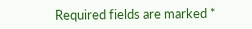Required fields are marked *